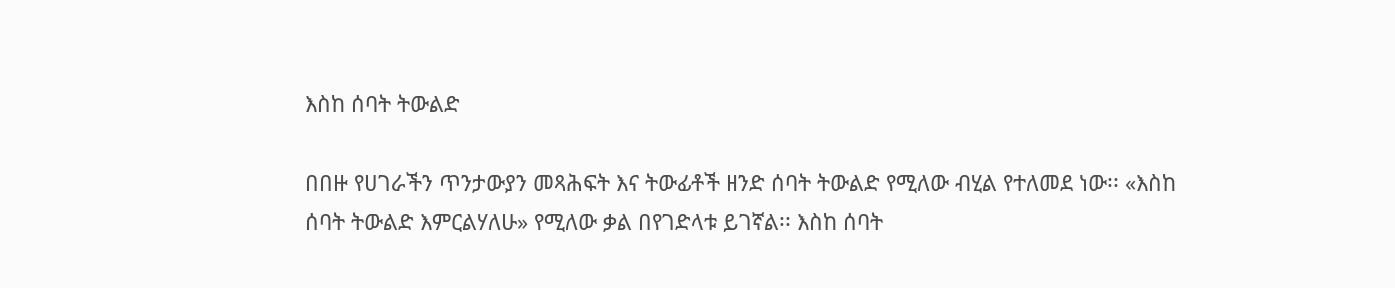እስከ ሰባት ትውልድ

በበዙ የሀገራችን ጥንታውያን መጻሕፍት እና ትውፊቶች ዘንድ ሰባት ትውልድ የሚለው ብሂል የተለመደ ነው፡፡ «እስከ ሰባት ትውልድ እምርልሃለሁ» የሚለው ቃል በየገድላቱ ይገኛል፡፡ እስከ ሰባት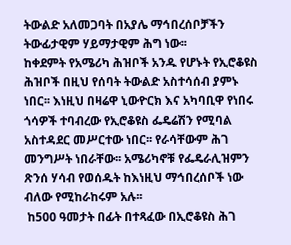ትውልድ አለመጋባት በአያሌ ማኅበረሰቦቻችን ትውፊታዊም ሃይማታዊም ሕግ ነው፡፡
ከቀደምት የአሜሪካ ሕዝቦች አንዱ የሆኑት የኢሮቆዩስ ሕዝቦች በዚህ የሰባት ትውልድ አስተሳሰብ ያምኑ ነበር፡፡ እነዚህ በዛሬዋ ኒውዮርክ እና አካባቢዋ የነበሩ ጎሳዎች ተባብረው የኢሮቆዩስ ፌዴሬሽን የሚባል አስተዳደር መሥርተው ነበር፡፡ የራሳቸውም ሕገ መንግሥት ነበራቸው፡፡ አሜሪካኖቹ የፌዴራሊዝምን ጽንሰ ሃሳብ የወሰዱት ከእነዚህ ማኅበረሰቦች ነው ብለው የሚከራከሩም አሉ፡፡
 ከ500 ዓመታት በፊት በተጻፈው በኢሮቆዩስ ሕገ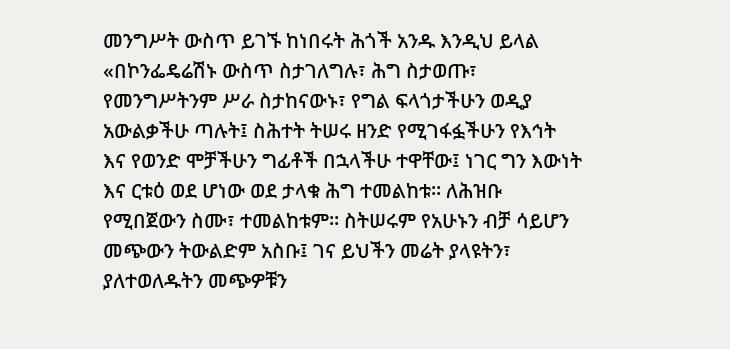መንግሥት ውስጥ ይገኙ ከነበሩት ሕጎች አንዱ እንዲህ ይላል «በኮንፌዴሬሽኑ ውስጥ ስታገለግሉ፣ ሕግ ስታወጡ፣ የመንግሥትንም ሥራ ስታከናውኑ፣ የግል ፍላጎታችሁን ወዲያ አውልቃችሁ ጣሉት፤ ስሕተት ትሠሩ ዘንድ የሚገፋፏችሁን የእኅት እና የወንድ ሞቻችሁን ግፊቶች በኋላችሁ ተዋቸው፤ ነገር ግን እውነት እና ርቱዕ ወደ ሆነው ወደ ታላቁ ሕግ ተመልከቱ፡፡ ለሕዝቡ የሚበጀውን ስሙ፣ ተመልከቱም፡፡ ስትሠሩም የአሁኑን ብቻ ሳይሆን መጭውን ትውልድም አስቡ፤ ገና ይህችን መሬት ያላዩትን፣ ያለተወለዱትን መጭዎቹን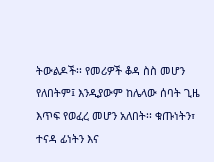ትውልዶች፡፡ የመሪዎች ቆዳ ስስ መሆን የለበትም፤ እንዲያውም ከሌላው ሰባት ጊዜ እጥፍ የወፈረ መሆን አለበት፡፡ ቁጡነትን፣ ተናዳ ፊነትን እና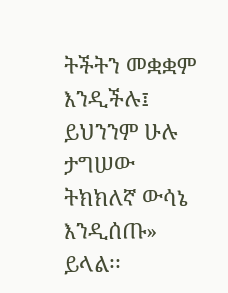ትችትን መቋቋም እንዲችሉ፤ ይህንንም ሁሉ ታግሠው ትክክለኛ ውሳኔ እንዲሰጡ» ይላል፡፡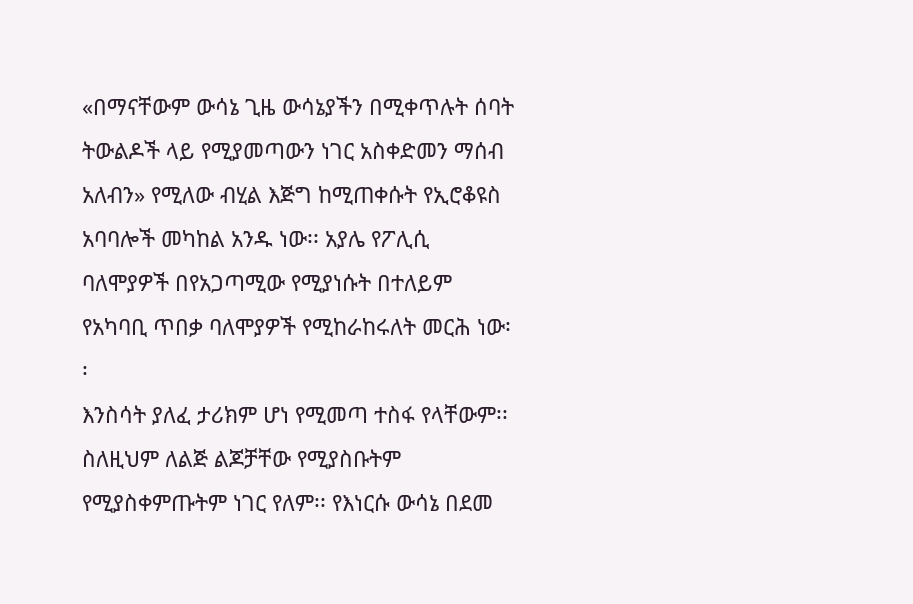«በማናቸውም ውሳኔ ጊዜ ውሳኔያችን በሚቀጥሉት ሰባት ትውልዶች ላይ የሚያመጣውን ነገር አስቀድመን ማሰብ አለብን» የሚለው ብሂል እጅግ ከሚጠቀሱት የኢሮቆዩስ አባባሎች መካከል አንዱ ነው፡፡ አያሌ የፖሊሲ ባለሞያዎች በየአጋጣሚው የሚያነሱት በተለይም የአካባቢ ጥበቃ ባለሞያዎች የሚከራከሩለት መርሕ ነው፡፡
እንስሳት ያለፈ ታሪክም ሆነ የሚመጣ ተስፋ የላቸውም፡፡ ስለዚህም ለልጅ ልጆቻቸው የሚያስቡትም የሚያስቀምጡትም ነገር የለም፡፡ የእነርሱ ውሳኔ በደመ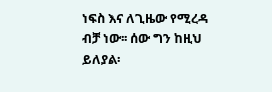ነፍስ እና ለጊዜው የሚረዳ ብቻ ነው፡፡ ሰው ግን ከዚህ ይለያል፡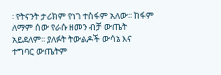፡ የትናንት ታሪክም የነገ ተስፋም አለው፡፡ ከፋም ለማም ሰው የራሱ ዘመን ብቻ ውጤት አይደለም፡፡ ያለፉት ትውልዶች ውሳኔ እና ተግባር ውጤትም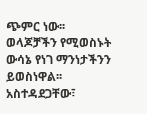ጭምር ነው፡፡ ወላጆቻችን የሚወስኑት ውሳኔ የነገ ማንነታችንን ይወስነዋል፡፡ አስተዳደጋቸው፣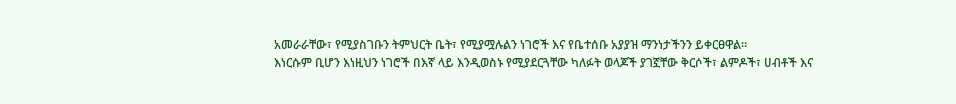አመራራቸው፣ የሚያስገቡን ትምህርት ቤት፣ የሚያሟሉልን ነገሮች እና የቤተሰቡ አያያዝ ማንነታችንን ይቀርፀዋል፡፡
እነርሱም ቢሆን እነዚህን ነገሮች በእኛ ላይ እንዲወስኑ የሚያደርጓቸው ካለፉት ወላጆች ያገኟቸው ቅርሶች፣ ልምዶች፣ ሀብቶች እና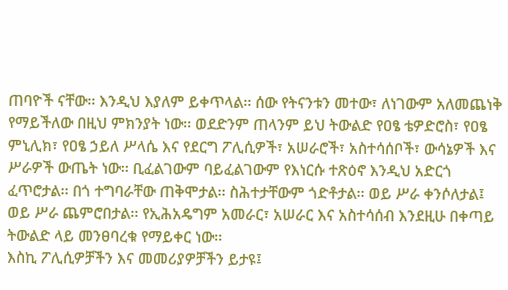ጠባዮች ናቸው፡፡ እንዲህ እያለም ይቀጥላል፡፡ ሰው የትናንቱን መተው፣ ለነገውም አለመጨነቅ የማይችለው በዚህ ምክንያት ነው፡፡ ወደድንም ጠላንም ይህ ትውልድ የዐፄ ቴዎድሮስ፣ የዐፄ ምኒሊክ፣ የዐፄ ኃይለ ሥላሴ እና የደርግ ፖሊሲዎች፣ አሠራሮች፣ አስተሳሰቦች፣ ውሳኔዎች እና ሥራዎች ውጤት ነው፡፡ ቢፈልገውም ባይፈልገውም የእነርሱ ተጽዕኖ እንዲህ አድርጎ ፈጥሮታል፡፡ በጎ ተግባራቸው ጠቅሞታል፡፡ ስሕተታቸውም ጎድቶታል፡፡ ወይ ሥራ ቀንሶለታል፤ ወይ ሥራ ጨምሮበታል፡፡ የኢሕአዴግም አመራር፣ አሠራር እና አስተሳሰብ እንደዚሁ በቀጣይ ትውልድ ላይ መንፀባረቁ የማይቀር ነው፡፡
እስኪ ፖሊሲዎቻችን እና መመሪያዎቻችን ይታዩ፤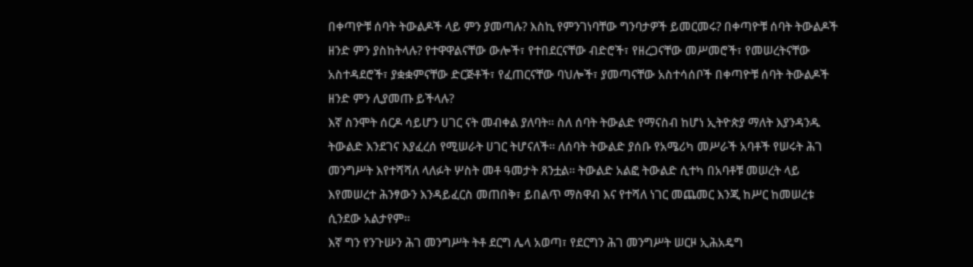በቀጣዮቹ ሰባት ትውልዶች ላይ ምን ያመጣሉ? እስኪ የምንገነባቸው ግንባታዎች ይመርመሩ? በቀጣዮቹ ሰባት ትውልዶች ዘንድ ምን ያስከትላሉ? የተዋዋልናቸው ውሎች፣ የተበደርናቸው ብድሮች፣ የዘረጋናቸው መሥመሮች፣ የመሠረትናቸው አስተዳደሮች፣ ያቋቋምናቸው ድርጅቶች፣ የፈጠርናቸው ባህሎች፣ ያመጣናቸው አስተሳሰቦች በቀጣዮቹ ሰባት ትውልዶች ዘንድ ምን ሊያመጡ ይችላሉ?
እኛ ስንሞት ሰርዶ ሳይሆን ሀገር ናት መብቀል ያለባት፡፡ ስለ ሰባት ትውልድ የማናስብ ከሆነ ኢትዮጵያ ማለት እያንዳንዱ ትውልድ እንደገና እያፈረሰ የሚሠራት ሀገር ትሆናለች፡፡ ለሰባት ትውልድ ያሰቡ የአሜሪካ መሥራች አባቶች የሠሩት ሕገ መንግሥት እየተሻሻለ ላለፉት ሦስት መቶ ዓመታት ጸንቷል፡፡ ትውልድ አልፎ ትውልድ ሲተካ በአባቶቹ መሠረት ላይ እየመሠረተ ሕንፃውን እንዳይፈርስ መጠበቅ፣ ይበልጥ ማስዋብ እና የተሻለ ነገር መጨመር እንጂ ከሥር ከመሠረቱ ሲንደው አልታየም፡፡
እኛ ግን የንጉሡን ሕገ መንግሥት ትቶ ደርግ ሌላ አወጣ፣ የደርግን ሕገ መንግሥት ሠርዞ ኢሕአዴግ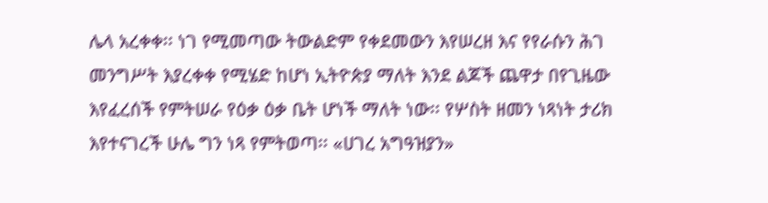ሌላ አረቀቀ፡፡ ነገ የሚመጣው ትውልድም የቀደመውን እየሠረዘ እና የየራሱን ሕገ መንግሥት እያረቀቀ የሚሄድ ከሆነ ኢትዮጵያ ማለት እንደ ልጆች ጨዋታ በየጊዜው እየፈረሰች የምትሠራ የዕቃ ዕቃ ቤት ሆነች ማለት ነው፡፡ የሦስት ዘመን ነጻነት ታሪክ እየተናገረች ሁሌ ግን ነጻ የምትወጣ፡፡ «ሀገረ አግዓዝያን»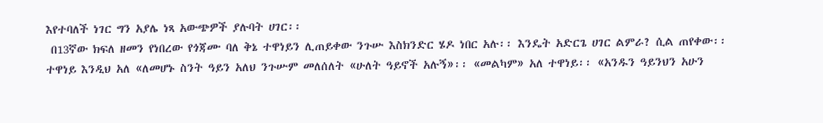እየተባለች ነገር ግን አያሌ ነጻ አውጭዎች ያሉባት ሀገር፡፡
 በ13ኛው ክፍለ ዘመን የነበረው የጎጃሙ ባለ ቅኔ ተዋነይን ሊጠይቀው ንጉሡ እስክንድር ሄዶ ነበር አሉ፡፡ እንዴት አድርጌ ሀገር ልምራ? ሲል ጠየቀው፡፡ ተዋነይ እንዲህ አለ «ለመሆኑ ስንት ዓይን አለህ ንጉሡም መለሰለት «ሁለት ዓይኖች አሉኝ»፡፡ «መልካም» አለ ተዋነይ፡፡ «አንዱን ዓይንህን አሁን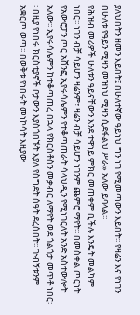ያለህበትን ዘመን እይበት፤ በሁለተኛው ዓይነህ ግን ነገ የሚመጣውን እይበት፡፡ የዛሬን እና የነገን በሁለቱ የዓይን ሚዛን መዝነህ ሚዛን ሲደፋልህ ሥራ» አለው ይባላል፡፡
የሕዝብ መሪዎች ሁለቱን ዓይናቸውን እንደ ተዋነይ ምክር መጠቀም ቢችሉ እንዴት መልካም ነበር፡፡ ነገን ብቻ ሳይሆን ዛሬንም፣ ዛሬን ብቻ ሳይሆን ነገንም ጨምሮ ማየት፡፡ በመስቀል ጦርነት የአውሮፓን ጦር አሸንፎ ኢየሩሳሌምን የተቆጣጠራት ሳላህዲን የሚነገርለት አንድ አስተውሎት አለው፡፡ ኢየሩሳሌምን ከተቆጣጠረ በኋላ የክርስቶስን መቃብር ለማየት ወደ ጎልጎታ መጥቶ ነበር፡፡ በዚያ የነበሩ ክርስቲያኖች ቦታውን እያስጎበኙት እያለ የስግደት ሰዓት ደረሰበት፡፡ ጒብኝቱንም አቋርጦ ወጣ፡፡ በወቅቱ የነበሩት መነኮሳት እዚያው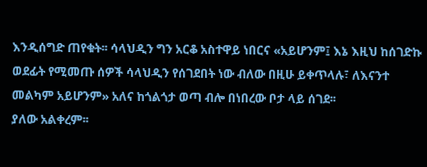እንዲሰግድ ጠየቁት፡፡ ሳላህዲን ግን አርቆ አስተዋይ ነበርና «አይሆንም፤ እኔ እዚህ ከሰገድኩ ወደፊት የሚመጡ ሰዎች ሳላህዲን የሰገደበት ነው ብለው በዚሁ ይቀጥላሉ፣ ለእናንተ መልካም አይሆንም» አለና ከጎልጎታ ወጣ ብሎ በነበረው ቦታ ላይ ሰገደ፡፡
ያለው አልቀረም፡፡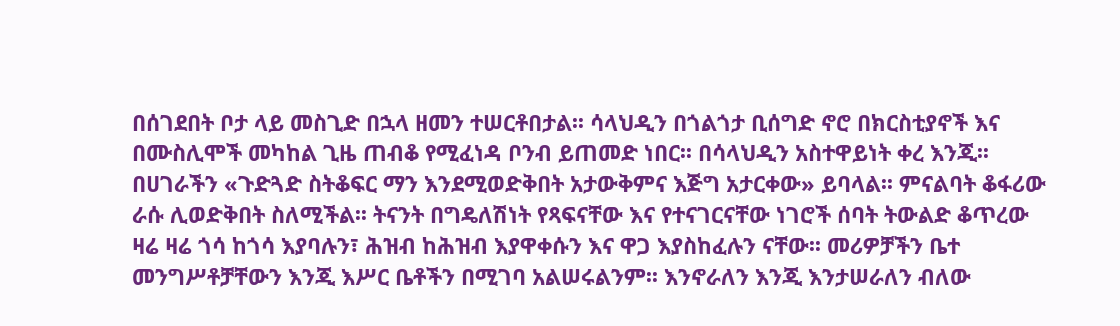በሰገደበት ቦታ ላይ መስጊድ በኋላ ዘመን ተሠርቶበታል፡፡ ሳላህዲን በጎልጎታ ቢሰግድ ኖሮ በክርስቲያኖች እና በሙስሊሞች መካከል ጊዜ ጠብቆ የሚፈነዳ ቦንብ ይጠመድ ነበር፡፡ በሳላህዲን አስተዋይነት ቀረ እንጂ፡፡
በሀገራችን «ጉድጓድ ስትቆፍር ማን እንደሚወድቅበት አታውቅምና እጅግ አታርቀው» ይባላል፡፡ ምናልባት ቆፋሪው ራሱ ሊወድቅበት ስለሚችል፡፡ ትናንት በግዴለሽነት የጻፍናቸው እና የተናገርናቸው ነገሮች ሰባት ትውልድ ቆጥረው ዛሬ ዛሬ ጎሳ ከጎሳ እያባሉን፣ ሕዝብ ከሕዝብ እያዋቀሱን እና ዋጋ እያስከፈሉን ናቸው፡፡ መሪዎቻችን ቤተ መንግሥቶቻቸውን እንጂ እሥር ቤቶችን በሚገባ አልሠሩልንም፡፡ እንኖራለን እንጂ እንታሠራለን ብለው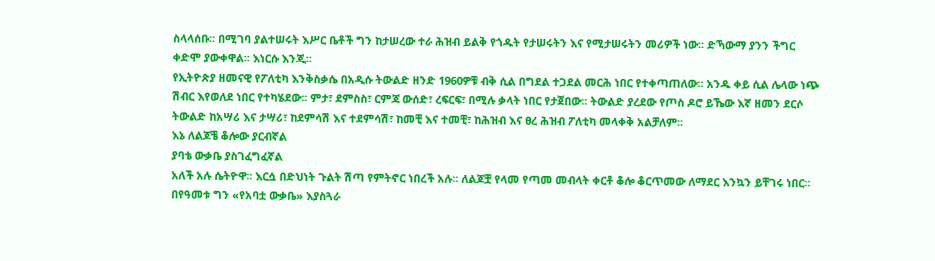ስላላሰቡ፡፡ በሚገባ ያልተሠሩት እሥር ቤቶች ግን ከታሠረው ተራ ሕዝብ ይልቅ የጎዱት የታሠሩትን እና የሚታሠሩትን መሪዎች ነው፡፡ ድኻውማ ያንን ችግር ቀድሞ ያውቀዋል፡፡ እነርሱ እንጂ፡፡
የኢትዮጵያ ዘመናዊ የፖለቲካ እንቅስቃሴ በአዲሱ ትውልድ ዘንድ 1960ዎቹ ብቅ ሲል በግደል ተጋደል መርሕ ነበር የተቀጣጠለው፡፡ አንዱ ቀይ ሲል ሌላው ነጭ ሽብር እየወለደ ነበር የተካሄደው፡፡ ምታ፣ ደምስስ፣ ርምጃ ውሰድ፣ ረፍርፍ፣ በሚሉ ቃላት ነበር የታጀበው፡፡ ትውልድ ያረደው የጦስ ዶሮ ይኼው እኛ ዘመን ደርሶ ትውልድ ከአሣሪ እና ታሣሪ፣ ከደምሳሽ እና ተደምሳሽ፣ ከመቺ እና ተመቺ፣ ከሕዝብ እና ፀረ ሕዝብ ፖለቲካ መላቀቅ አልቻለም፡፡
እኔ ለልጆቼ ቆሎው ያርብኛል
ያባቴ ውቃቤ ያስገፈግፈኛል
አለች አሉ ሴትዮዋ፡፡ እርሷ በድህነት ጉልት ሽጣ የምትኖር ነበረች አሉ፡፡ ለልጆቿ የላመ የጣመ መብላት ቀርቶ ቆሎ ቆርጥመው ለማደር እንኳን ይቸገሩ ነበር፡፡ በየዓመቱ ግን «የአባቷ ውቃቤ» እያስጓራ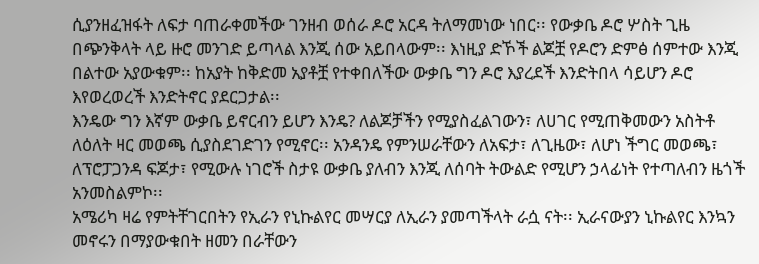ሲያንዘፈዝፋት ለፍታ ባጠራቀመችው ገንዘብ ወሰራ ዶሮ አርዳ ትለማመነው ነበር፡፡ የውቃቤ ዶሮ ሦስት ጊዜ በጭንቅላት ላይ ዙሮ መንገድ ይጣላል እንጂ ሰው አይበላውም፡፡ እነዚያ ድኾች ልጆቿ የዶሮን ድምፅ ሰምተው እንጂ በልተው አያውቁም፡፡ ከአያት ከቅድመ አያቶቿ የተቀበለችው ውቃቤ ግን ዶሮ እያረደች እንድትበላ ሳይሆን ዶሮ እየወረወረች እንድትኖር ያደርጋታል፡፡
እንዴው ግን እኛም ውቃቤ ይኖርብን ይሆን እንዴ? ለልጆቻችን የሚያስፈልገውን፣ ለሀገር የሚጠቅመውን አስትቶ ለዕለት ዛር መወጫ ሲያስደገድገን የሚኖር፡፡ አንዳንዴ የምንሠራቸውን ለአፍታ፣ ለጊዜው፣ ለሆነ ችግር መወጫ፣ ለፕሮፓጋንዳ ፍጆታ፣ የሚውሉ ነገሮች ስታዩ ውቃቤ ያለብን እንጂ ለሰባት ትውልድ የሚሆን ኃላፊነት የተጣለብን ዜጎች አንመስልምኮ፡፡
አሜሪካ ዛሬ የምትቸገርበትን የኢራን የኒኩልየር መሣርያ ለኢራን ያመጣችላት ራሷ ናት፡፡ ኢራናውያን ኒኩልየር እንኳን መኖሩን በማያውቁበት ዘመን በራቸውን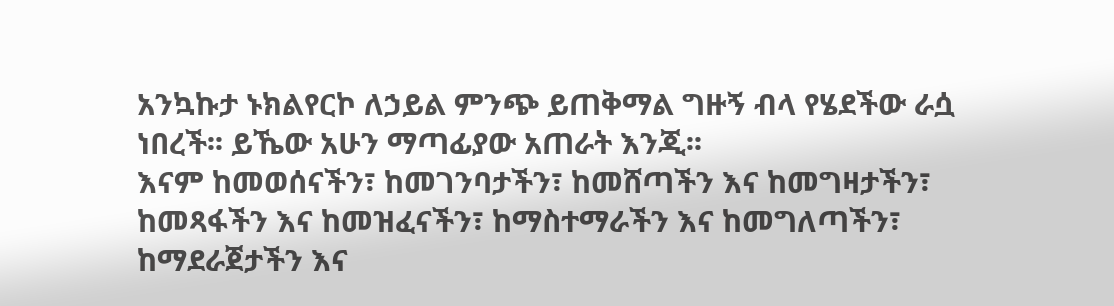አንኳኩታ ኑክልየርኮ ለኃይል ምንጭ ይጠቅማል ግዙኝ ብላ የሄደችው ራሷ ነበረች፡፡ ይኼው አሁን ማጣፊያው አጠራት እንጂ፡፡
እናም ከመወሰናችን፣ ከመገንባታችን፣ ከመሸጣችን እና ከመግዛታችን፣ ከመጻፋችን እና ከመዝፈናችን፣ ከማስተማራችን እና ከመግለጣችን፣ ከማደራጀታችን እና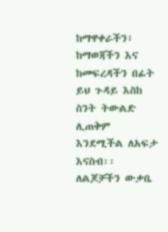ከማዋቀራችን፣ ከማወጃችን እና ከመፍረዳችን በፊት ይህ ጉዳይ እስከ ስንት ትውልድ ሊጠቅም እንደሚችል ለአፍታ እናስብ፡፡ ለልጆቻችን ውቃቤ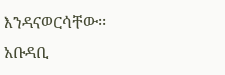እንዳናወርሳቸው፡፡
አቡዳቢ